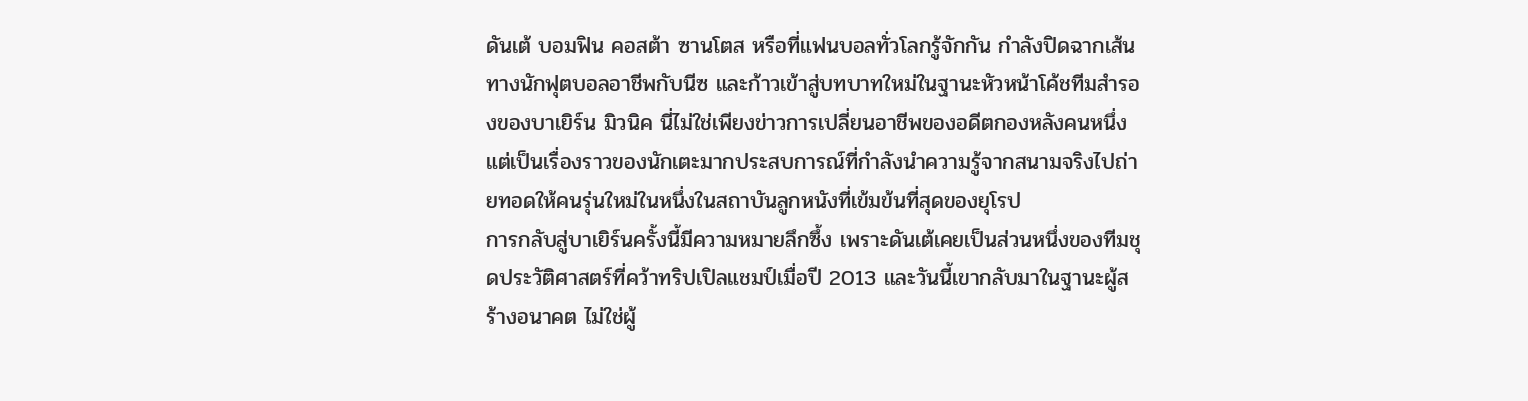ดันเต้ บอมฟิน คอสต้า ซานโตส หรือที่แฟนบอลทั่วโลกรู้จักกัน กำลังปิดฉากเส้นทางนักฟุตบอลอาชีพกับนีซ และก้าวเข้าสู่บทบาทใหม่ในฐานะหัวหน้าโค้ชทีมสำรองของบาเยิร์น มิวนิค นี่ไม่ใช่เพียงข่าวการเปลี่ยนอาชีพของอดีตกองหลังคนหนึ่ง แต่เป็นเรื่องราวของนักเตะมากประสบการณ์ที่กำลังนำความรู้จากสนามจริงไปถ่ายทอดให้คนรุ่นใหม่ในหนึ่งในสถาบันลูกหนังที่เข้มข้นที่สุดของยุโรป
การกลับสู่บาเยิร์นครั้งนี้มีความหมายลึกซึ้ง เพราะดันเต้เคยเป็นส่วนหนึ่งของทีมชุดประวัติศาสตร์ที่คว้าทริปเปิลแชมป์เมื่อปี 2013 และวันนี้เขากลับมาในฐานะผู้สร้างอนาคต ไม่ใช่ผู้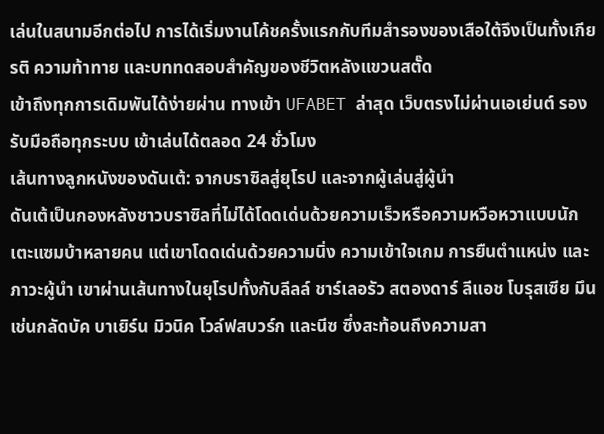เล่นในสนามอีกต่อไป การได้เริ่มงานโค้ชครั้งแรกกับทีมสำรองของเสือใต้จึงเป็นทั้งเกียรติ ความท้าทาย และบททดสอบสำคัญของชีวิตหลังแขวนสตั๊ด
เข้าถึงทุกการเดิมพันได้ง่ายผ่าน ทางเข้า UFABET ล่าสุด เว็บตรงไม่ผ่านเอเย่นต์ รองรับมือถือทุกระบบ เข้าเล่นได้ตลอด 24 ชั่วโมง
เส้นทางลูกหนังของดันเต้: จากบราซิลสู่ยุโรป และจากผู้เล่นสู่ผู้นำ
ดันเต้เป็นกองหลังชาวบราซิลที่ไม่ได้โดดเด่นด้วยความเร็วหรือความหวือหวาแบบนักเตะแซมบ้าหลายคน แต่เขาโดดเด่นด้วยความนิ่ง ความเข้าใจเกม การยืนตำแหน่ง และภาวะผู้นำ เขาผ่านเส้นทางในยุโรปทั้งกับลีลล์ ชาร์เลอรัว สตองดาร์ ลีแอช โบรุสเซีย มึนเช่นกลัดบัค บาเยิร์น มิวนิค โวล์ฟสบวร์ก และนีซ ซึ่งสะท้อนถึงความสา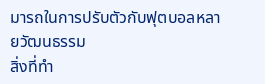มารถในการปรับตัวกับฟุตบอลหลายวัฒนธรรม
สิ่งที่ทำ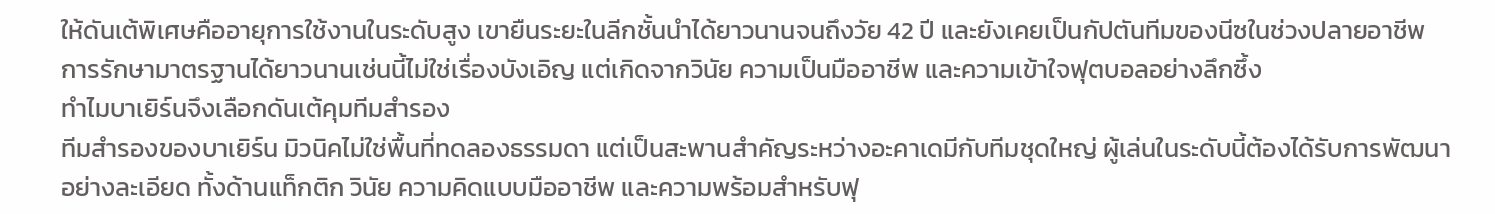ให้ดันเต้พิเศษคืออายุการใช้งานในระดับสูง เขายืนระยะในลีกชั้นนำได้ยาวนานจนถึงวัย 42 ปี และยังเคยเป็นกัปตันทีมของนีซในช่วงปลายอาชีพ การรักษามาตรฐานได้ยาวนานเช่นนี้ไม่ใช่เรื่องบังเอิญ แต่เกิดจากวินัย ความเป็นมืออาชีพ และความเข้าใจฟุตบอลอย่างลึกซึ้ง
ทำไมบาเยิร์นจึงเลือกดันเต้คุมทีมสำรอง
ทีมสำรองของบาเยิร์น มิวนิคไม่ใช่พื้นที่ทดลองธรรมดา แต่เป็นสะพานสำคัญระหว่างอะคาเดมีกับทีมชุดใหญ่ ผู้เล่นในระดับนี้ต้องได้รับการพัฒนาอย่างละเอียด ทั้งด้านแท็กติก วินัย ความคิดแบบมืออาชีพ และความพร้อมสำหรับฟุ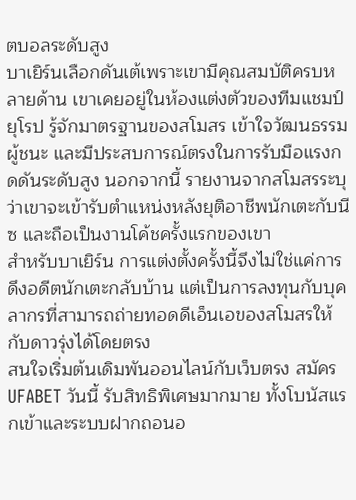ตบอลระดับสูง
บาเยิร์นเลือกดันเต้เพราะเขามีคุณสมบัติครบหลายด้าน เขาเคยอยู่ในห้องแต่งตัวของทีมแชมป์ยุโรป รู้จักมาตรฐานของสโมสร เข้าใจวัฒนธรรมผู้ชนะ และมีประสบการณ์ตรงในการรับมือแรงกดดันระดับสูง นอกจากนี้ รายงานจากสโมสรระบุว่าเขาจะเข้ารับตำแหน่งหลังยุติอาชีพนักเตะกับนีซ และถือเป็นงานโค้ชครั้งแรกของเขา
สำหรับบาเยิร์น การแต่งตั้งครั้งนี้จึงไม่ใช่แค่การดึงอดีตนักเตะกลับบ้าน แต่เป็นการลงทุนกับบุคลากรที่สามารถถ่ายทอดดีเอ็นเอของสโมสรให้กับดาวรุ่งได้โดยตรง
สนใจเริ่มต้นเดิมพันออนไลน์กับเว็บตรง สมัคร UFABET วันนี้ รับสิทธิพิเศษมากมาย ทั้งโบนัสแรกเข้าและระบบฝากถอนอ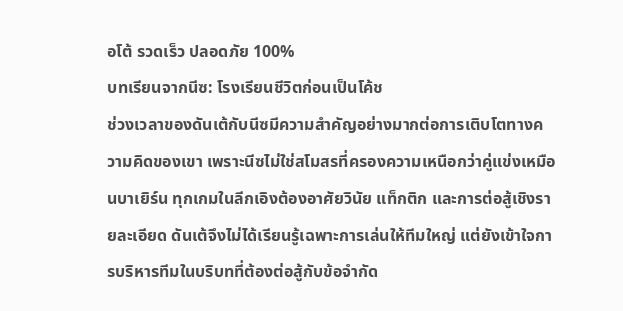อโต้ รวดเร็ว ปลอดภัย 100%
บทเรียนจากนีซ: โรงเรียนชีวิตก่อนเป็นโค้ช
ช่วงเวลาของดันเต้กับนีซมีความสำคัญอย่างมากต่อการเติบโตทางความคิดของเขา เพราะนีซไม่ใช่สโมสรที่ครองความเหนือกว่าคู่แข่งเหมือนบาเยิร์น ทุกเกมในลีกเอิงต้องอาศัยวินัย แท็กติก และการต่อสู้เชิงรายละเอียด ดันเต้จึงไม่ได้เรียนรู้เฉพาะการเล่นให้ทีมใหญ่ แต่ยังเข้าใจการบริหารทีมในบริบทที่ต้องต่อสู้กับข้อจำกัด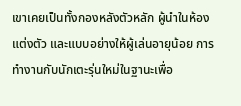เขาเคยเป็นทั้งกองหลังตัวหลัก ผู้นำในห้องแต่งตัว และแบบอย่างให้ผู้เล่นอายุน้อย การทำงานกับนักเตะรุ่นใหม่ในฐานะเพื่อ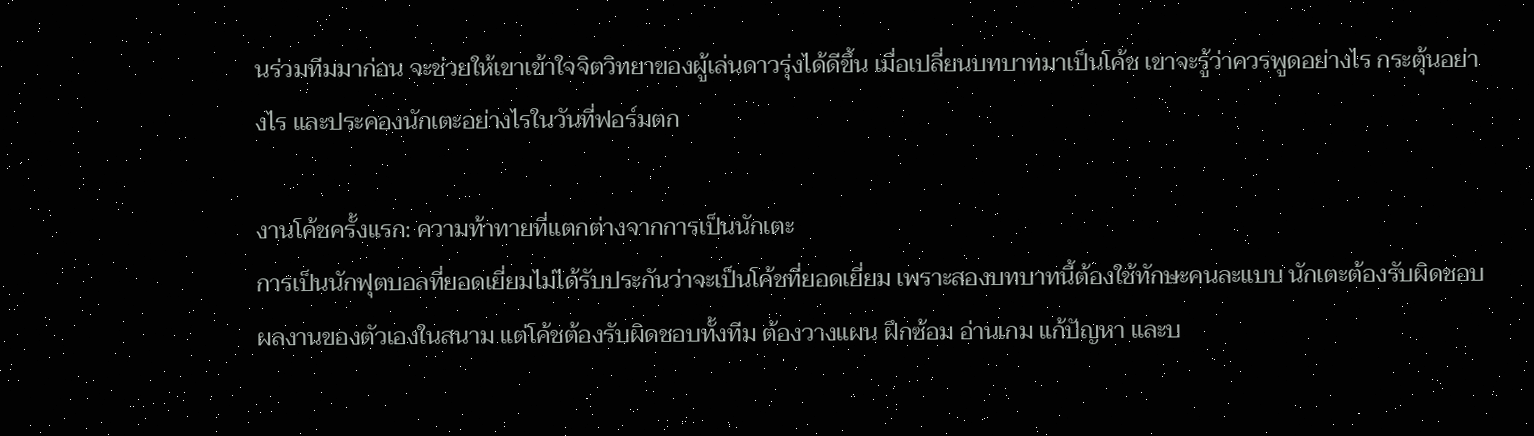นร่วมทีมมาก่อน จะช่วยให้เขาเข้าใจจิตวิทยาของผู้เล่นดาวรุ่งได้ดีขึ้น เมื่อเปลี่ยนบทบาทมาเป็นโค้ช เขาจะรู้ว่าควรพูดอย่างไร กระตุ้นอย่างไร และประคองนักเตะอย่างไรในวันที่ฟอร์มตก

งานโค้ชครั้งแรก: ความท้าทายที่แตกต่างจากการเป็นนักเตะ
การเป็นนักฟุตบอลที่ยอดเยี่ยมไม่ได้รับประกันว่าจะเป็นโค้ชที่ยอดเยี่ยม เพราะสองบทบาทนี้ต้องใช้ทักษะคนละแบบ นักเตะต้องรับผิดชอบผลงานของตัวเองในสนาม แต่โค้ชต้องรับผิดชอบทั้งทีม ต้องวางแผน ฝึกซ้อม อ่านเกม แก้ปัญหา และบ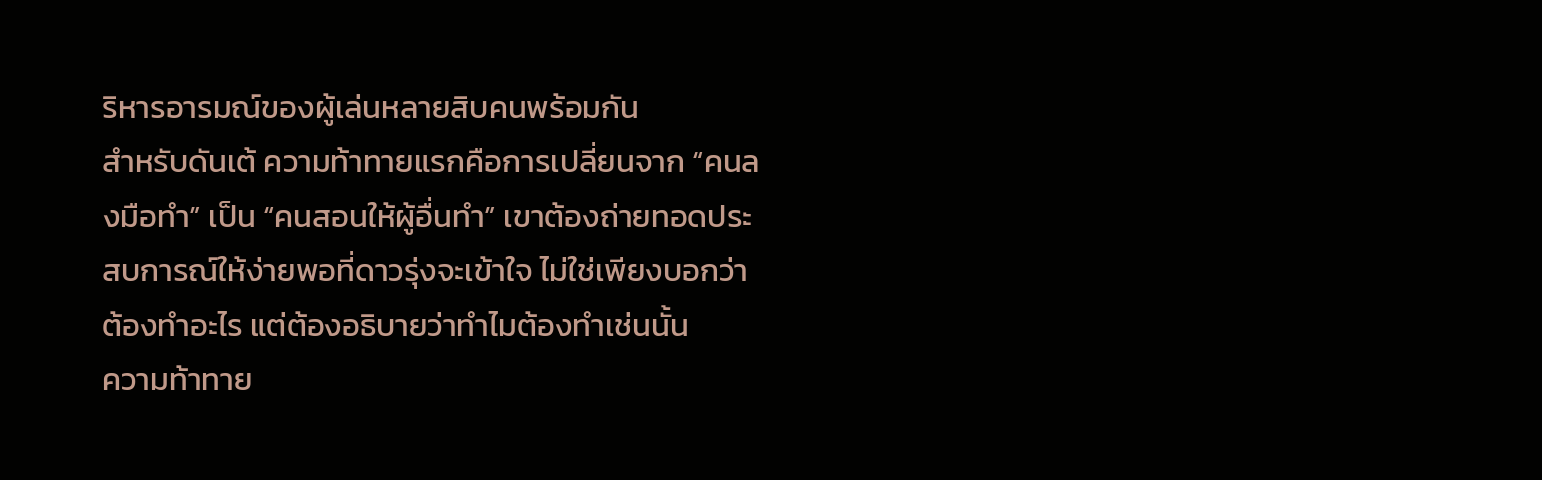ริหารอารมณ์ของผู้เล่นหลายสิบคนพร้อมกัน
สำหรับดันเต้ ความท้าทายแรกคือการเปลี่ยนจาก “คนลงมือทำ” เป็น “คนสอนให้ผู้อื่นทำ” เขาต้องถ่ายทอดประสบการณ์ให้ง่ายพอที่ดาวรุ่งจะเข้าใจ ไม่ใช่เพียงบอกว่าต้องทำอะไร แต่ต้องอธิบายว่าทำไมต้องทำเช่นนั้น
ความท้าทาย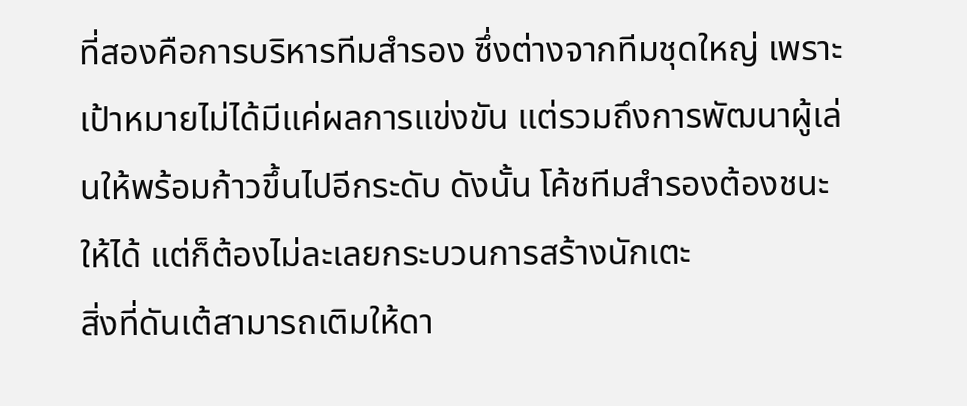ที่สองคือการบริหารทีมสำรอง ซึ่งต่างจากทีมชุดใหญ่ เพราะเป้าหมายไม่ได้มีแค่ผลการแข่งขัน แต่รวมถึงการพัฒนาผู้เล่นให้พร้อมก้าวขึ้นไปอีกระดับ ดังนั้น โค้ชทีมสำรองต้องชนะให้ได้ แต่ก็ต้องไม่ละเลยกระบวนการสร้างนักเตะ
สิ่งที่ดันเต้สามารถเติมให้ดา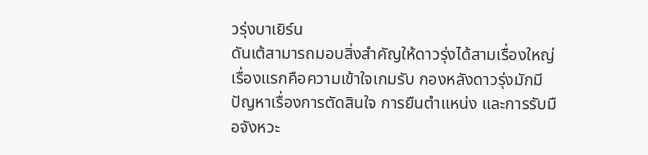วรุ่งบาเยิร์น
ดันเต้สามารถมอบสิ่งสำคัญให้ดาวรุ่งได้สามเรื่องใหญ่ เรื่องแรกคือความเข้าใจเกมรับ กองหลังดาวรุ่งมักมีปัญหาเรื่องการตัดสินใจ การยืนตำแหน่ง และการรับมือจังหวะ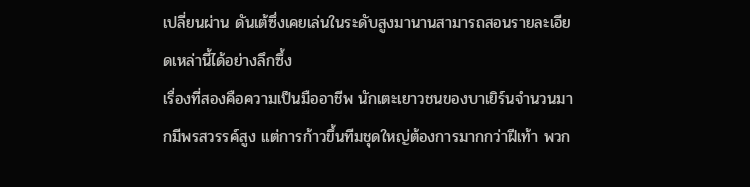เปลี่ยนผ่าน ดันเต้ซึ่งเคยเล่นในระดับสูงมานานสามารถสอนรายละเอียดเหล่านี้ได้อย่างลึกซึ้ง
เรื่องที่สองคือความเป็นมืออาชีพ นักเตะเยาวชนของบาเยิร์นจำนวนมากมีพรสวรรค์สูง แต่การก้าวขึ้นทีมชุดใหญ่ต้องการมากกว่าฝีเท้า พวก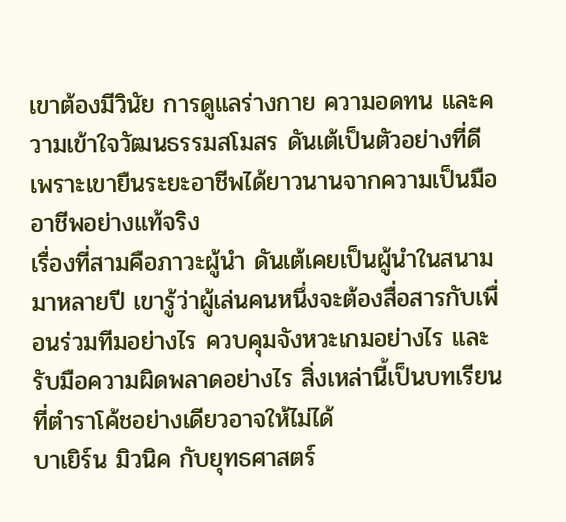เขาต้องมีวินัย การดูแลร่างกาย ความอดทน และความเข้าใจวัฒนธรรมสโมสร ดันเต้เป็นตัวอย่างที่ดี เพราะเขายืนระยะอาชีพได้ยาวนานจากความเป็นมืออาชีพอย่างแท้จริง
เรื่องที่สามคือภาวะผู้นำ ดันเต้เคยเป็นผู้นำในสนามมาหลายปี เขารู้ว่าผู้เล่นคนหนึ่งจะต้องสื่อสารกับเพื่อนร่วมทีมอย่างไร ควบคุมจังหวะเกมอย่างไร และรับมือความผิดพลาดอย่างไร สิ่งเหล่านี้เป็นบทเรียนที่ตำราโค้ชอย่างเดียวอาจให้ไม่ได้
บาเยิร์น มิวนิค กับยุทธศาสตร์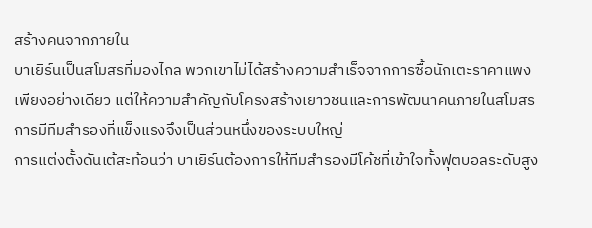สร้างคนจากภายใน
บาเยิร์นเป็นสโมสรที่มองไกล พวกเขาไม่ได้สร้างความสำเร็จจากการซื้อนักเตะราคาแพงเพียงอย่างเดียว แต่ให้ความสำคัญกับโครงสร้างเยาวชนและการพัฒนาคนภายในสโมสร การมีทีมสำรองที่แข็งแรงจึงเป็นส่วนหนึ่งของระบบใหญ่
การแต่งตั้งดันเต้สะท้อนว่า บาเยิร์นต้องการให้ทีมสำรองมีโค้ชที่เข้าใจทั้งฟุตบอลระดับสูง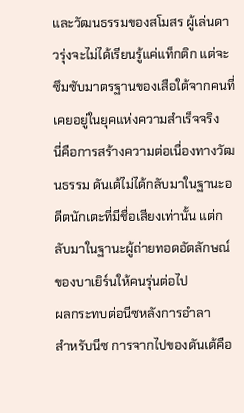และวัฒนธรรมของสโมสร ผู้เล่นดาวรุ่งจะไม่ได้เรียนรู้แค่แท็กติก แต่จะซึมซับมาตรฐานของเสือใต้จากคนที่เคยอยู่ในยุคแห่งความสำเร็จจริง
นี่คือการสร้างความต่อเนื่องทางวัฒนธรรม ดันเต้ไม่ได้กลับมาในฐานะอดีตนักเตะที่มีชื่อเสียงเท่านั้น แต่กลับมาในฐานะผู้ถ่ายทอดอัตลักษณ์ของบาเยิร์นให้คนรุ่นต่อไป
ผลกระทบต่อนีซหลังการอำลา
สำหรับนีซ การจากไปของดันเต้คือ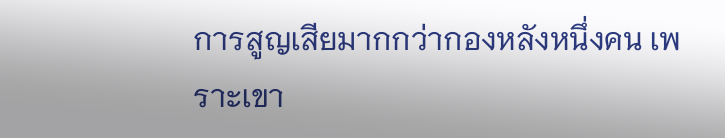การสูญเสียมากกว่ากองหลังหนึ่งคน เพราะเขา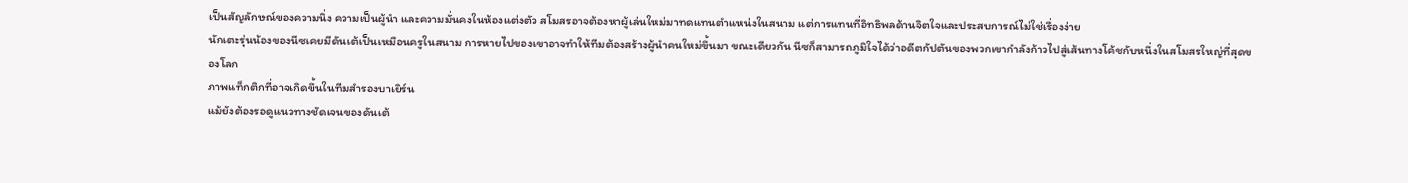เป็นสัญลักษณ์ของความนิ่ง ความเป็นผู้นำ และความมั่นคงในห้องแต่งตัว สโมสรอาจต้องหาผู้เล่นใหม่มาทดแทนตำแหน่งในสนาม แต่การแทนที่อิทธิพลด้านจิตใจและประสบการณ์ไม่ใช่เรื่องง่าย
นักเตะรุ่นน้องของนีซเคยมีดันเต้เป็นเหมือนครูในสนาม การหายไปของเขาอาจทำให้ทีมต้องสร้างผู้นำคนใหม่ขึ้นมา ขณะเดียวกัน นีซก็สามารถภูมิใจได้ว่าอดีตกัปตันของพวกเขากำลังก้าวไปสู่เส้นทางโค้ชกับหนึ่งในสโมสรใหญ่ที่สุดของโลก
ภาพแท็กติกที่อาจเกิดขึ้นในทีมสำรองบาเยิร์น
แม้ยังต้องรอดูแนวทางชัดเจนของดันเต้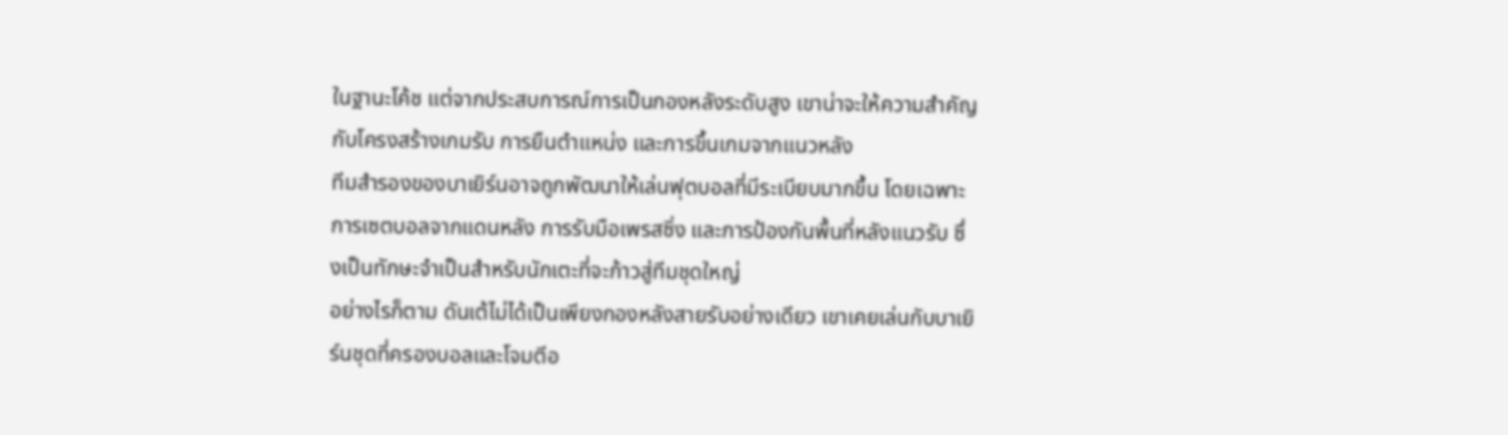ในฐานะโค้ช แต่จากประสบการณ์การเป็นกองหลังระดับสูง เขาน่าจะให้ความสำคัญกับโครงสร้างเกมรับ การยืนตำแหน่ง และการขึ้นเกมจากแนวหลัง
ทีมสำรองของบาเยิร์นอาจถูกพัฒนาให้เล่นฟุตบอลที่มีระเบียบมากขึ้น โดยเฉพาะการเซตบอลจากแดนหลัง การรับมือเพรสซิ่ง และการป้องกันพื้นที่หลังแนวรับ ซึ่งเป็นทักษะจำเป็นสำหรับนักเตะที่จะก้าวสู่ทีมชุดใหญ่
อย่างไรก็ตาม ดันเต้ไม่ได้เป็นเพียงกองหลังสายรับอย่างเดียว เขาเคยเล่นกับบาเยิร์นชุดที่ครองบอลและโจมตีอ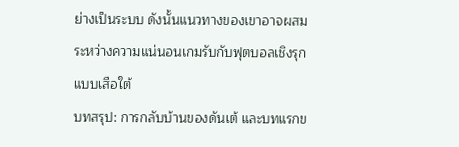ย่างเป็นระบบ ดังนั้นแนวทางของเขาอาจผสมระหว่างความแน่นอนเกมรับกับฟุตบอลเชิงรุกแบบเสือใต้
บทสรุป: การกลับบ้านของดันเต้ และบทแรกข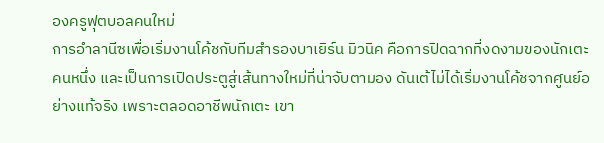องครูฟุตบอลคนใหม่
การอำลานีซเพื่อเริ่มงานโค้ชกับทีมสำรองบาเยิร์น มิวนิค คือการปิดฉากที่งดงามของนักเตะคนหนึ่ง และเป็นการเปิดประตูสู่เส้นทางใหม่ที่น่าจับตามอง ดันเต้ไม่ได้เริ่มงานโค้ชจากศูนย์อย่างแท้จริง เพราะตลอดอาชีพนักเตะ เขา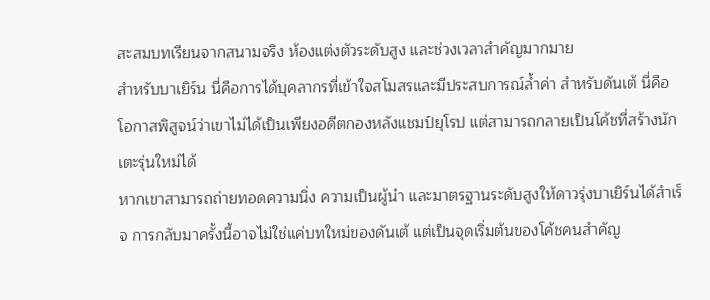สะสมบทเรียนจากสนามจริง ห้องแต่งตัวระดับสูง และช่วงเวลาสำคัญมากมาย
สำหรับบาเยิร์น นี่คือการได้บุคลากรที่เข้าใจสโมสรและมีประสบการณ์ล้ำค่า สำหรับดันเต้ นี่คือโอกาสพิสูจน์ว่าเขาไม่ได้เป็นเพียงอดีตกองหลังแชมป์ยุโรป แต่สามารถกลายเป็นโค้ชที่สร้างนักเตะรุ่นใหม่ได้
หากเขาสามารถถ่ายทอดความนิ่ง ความเป็นผู้นำ และมาตรฐานระดับสูงให้ดาวรุ่งบาเยิร์นได้สำเร็จ การกลับมาครั้งนี้อาจไม่ใช่แค่บทใหม่ของดันเต้ แต่เป็นจุดเริ่มต้นของโค้ชคนสำคัญ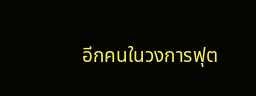อีกคนในวงการฟุต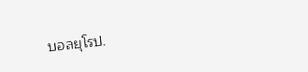บอลยุโรป.